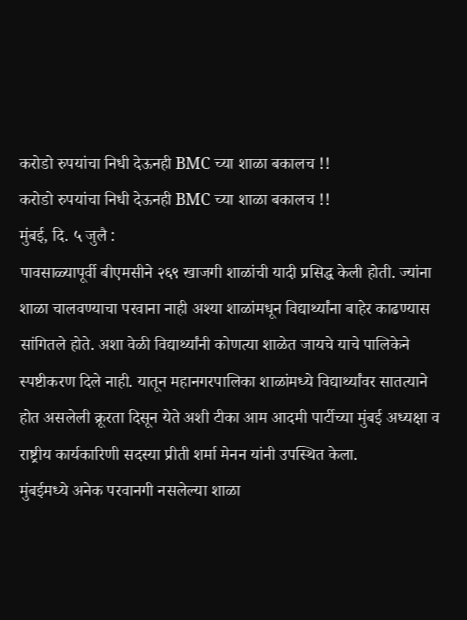करोडो रुपयांचा निधी देऊनही BMC च्या शाळा बकालच !!
करोडो रुपयांचा निधी देऊनही BMC च्या शाळा बकालच !!
मुंबई, दि. ५ जुलै :
पावसाळ्यापूर्वी बीएमसीने २६९ खाजगी शाळांची यादी प्रसिद्ध केली होती. ज्यांना शाळा चालवण्याचा परवाना नाही अश्या शाळांमधून विद्यार्थ्यांना बाहेर काढण्यास सांगितले होते. अशा वेळी विद्यार्थ्यांनी कोणत्या शाळेत जायचे याचे पालिकेने स्पष्टीकरण दिले नाही. यातून महानगरपालिका शाळांमध्ये विद्यार्थ्यांवर सातत्याने होत असलेली क्रूरता दिसून येते अशी टीका आम आदमी पार्टीच्या मुंबई अध्यक्षा व राष्ट्रीय कार्यकारिणी सदस्या प्रीती शर्मा मेनन यांनी उपस्थित केला.
मुंबईमध्ये अनेक परवानगी नसलेल्या शाळा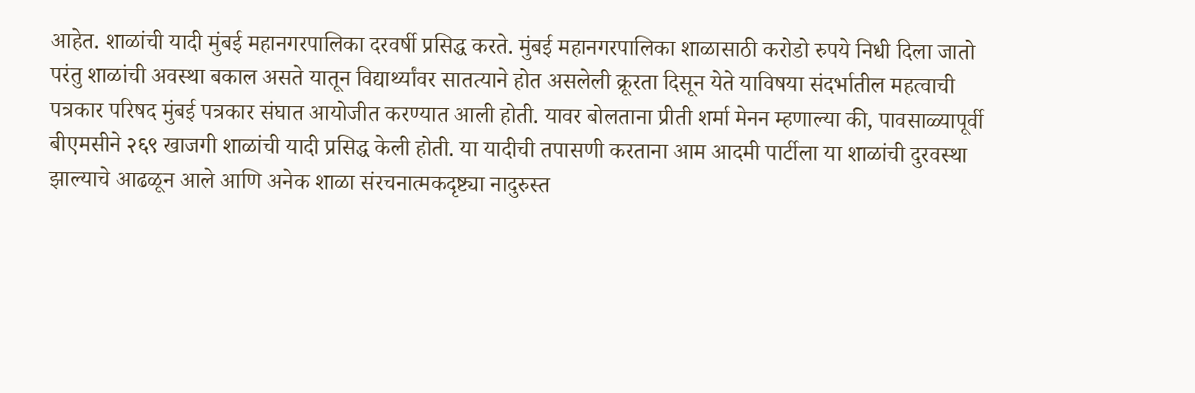आहेत. शाळांची यादी मुंबई महानगरपालिका दरवर्षी प्रसिद्ध करते. मुंबई महानगरपालिका शाळासाठी करोडो रुपये निधी दिला जातो परंतु शाळांची अवस्था बकाल असते यातून विद्यार्थ्यांवर सातत्याने होत असलेली क्रूरता दिसून येते याविषया संदर्भातील महत्वाची पत्रकार परिषद मुंबई पत्रकार संघात आयोजीत करण्यात आली होती. यावर बोलताना प्रीती शर्मा मेनन म्हणाल्या की, पावसाळ्यापूर्वी बीएमसीने २६९ खाजगी शाळांची यादी प्रसिद्ध केली होती. या यादीची तपासणी करताना आम आदमी पार्टीला या शाळांची दुरवस्था झाल्याचे आढळून आले आणि अनेक शाळा संरचनात्मकदृष्ट्या नादुरुस्त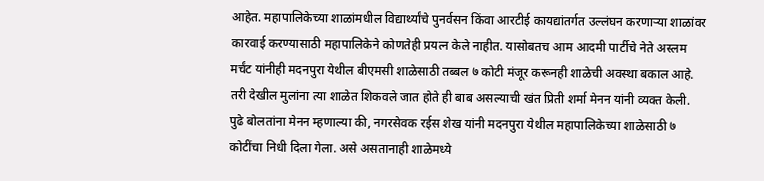आहेत. महापालिकेच्या शाळांमधील विद्यार्थ्यांचे पुनर्वसन किंवा आरटीई कायद्यांतर्गत उल्लंघन करणाऱ्या शाळांवर कारवाई करण्यासाठी महापालिकेने कोणतेही प्रयत्न केले नाहीत. यासोबतच आम आदमी पार्टीचे नेते अस्लम मर्चंट यांनीही मदनपुरा येथील बीएमसी शाळेसाठी तब्बल ७ कोटी मंजूर करूनही शाळेची अवस्था बकाल आहे. तरी देखील मुलांना त्या शाळेत शिकवले जात होते ही बाब असल्याची खंत प्रिती शर्मा मेनन यांनी व्यक्त केली.
पुढे बोलतांना मेनन म्हणाल्या की, नगरसेवक रईस शेख यांनी मदनपुरा येथील महापालिकेच्या शाळेसाठी ७ कोटींचा निधी दिला गेला. असे असतानाही शाळेमध्ये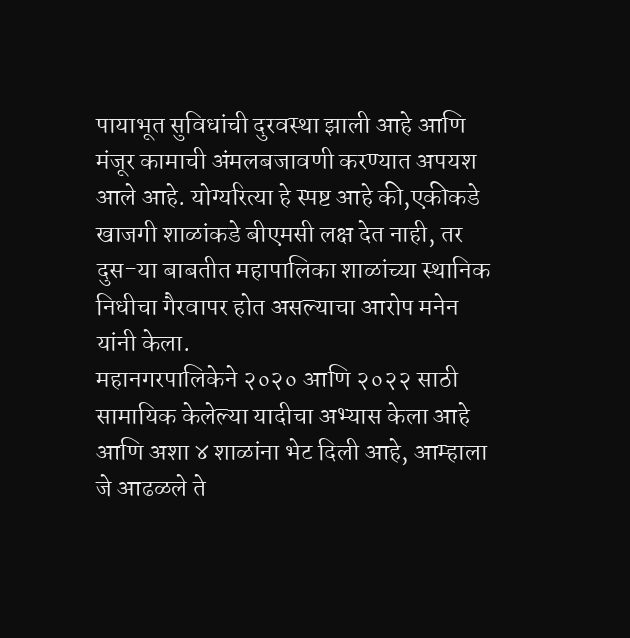पायाभूत सुविधांची दुरवस्था झाली आहे आणि मंजूर कामाची अंमलबजावणी करण्यात अपयश आले आहे. योग्यरित्या हे स्पष्ट आहे की,एकीकडे खाजगी शाळांकडे बीएमसी लक्ष देत नाही, तर दुस-या बाबतीत महापालिका शाळांच्या स्थानिक निधीचा गैरवापर होत असल्याचा आरोप मनेन यांनी केला.
महानगरपालिकेने २०२० आणि २०२२ साठी सामायिक केलेल्या यादीचा अभ्यास केला आहे आणि अशा ४ शाळांना भेट दिली आहे, आम्हाला जे आढळले ते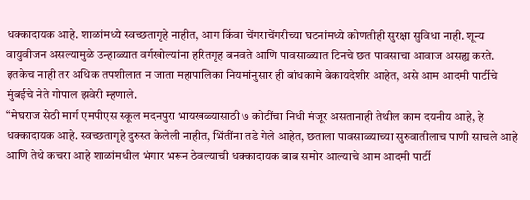धक्कादायक आहे. शाळांमध्ये स्वच्छतागृहे नाहीत, आग किंवा चेंगराचेंगरीच्या घटनांमध्ये कोणतीही सुरक्षा सुविधा नाही. शून्य वायुवीजन असल्यामुळे उन्हाळ्यात वर्गखोल्यांना हरितगृह बनवते आणि पावसाळ्यात टिनचे छत पावसाचा आवाज असह्य करते. इतकेच नाही तर अधिक तपशीलात न जाता महापालिका नियमांनुसार ही बांधकामे बेकायदेशीर आहेत, असे आम आदमी पार्टीचे मुंबईचे नेते गोपाल झवेरी म्हणाले.
“मेघराज सेठी मार्ग एमपीएस स्कूल मदनपुरा भायखळ्यासाठी ७ कोटींचा निधी मंजूर असतानाही तेथील काम दयनीय आहे, हे धक्कादायक आहे. स्वच्छतागृहे दुरुस्त केलेली नाहीत, भिंतींना तडे गेले आहेत, छताला पावसाळ्याच्या सुरुवातीलाच पाणी साचले आहे आणि तेथे कचरा आहे शाळांमधील भंगार भरून ठेवल्याची धक्कादायक बाब समोर आल्याचे आम आदमी पार्टी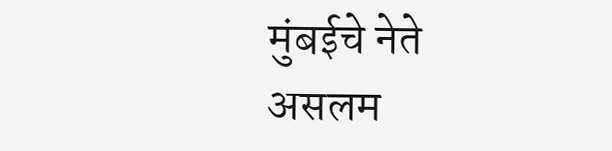मुंबईचे नेते असलम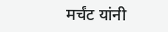मर्चंट यांनी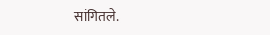सांगितले.